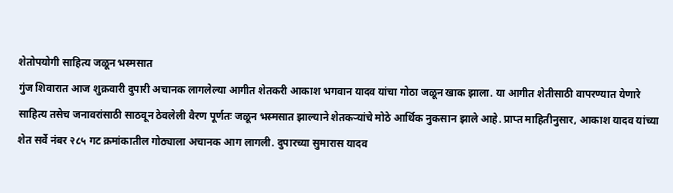शेतोपयोगी साहित्य जळून भस्मसात
गुंज शिवारात आज शुक्रवारी दुपारी अचानक लागलेल्या आगीत शेतकरी आकाश भगवान यादव यांचा गोठा जळून खाक झाला. या आगीत शेतीसाठी वापरण्यात येणारे साहित्य तसेच जनावरांसाठी साठवून ठेवलेली वैरण पूर्णतः जळून भस्मसात झाल्याने शेतकऱ्यांचे मोठे आर्थिक नुकसान झाले आहे. प्राप्त माहितीनुसार, आकाश यादव यांच्या शेत सर्वे नंबर २८५ गट क्रमांकातील गोठ्याला अचानक आग लागली. दुपारच्या सुमारास यादव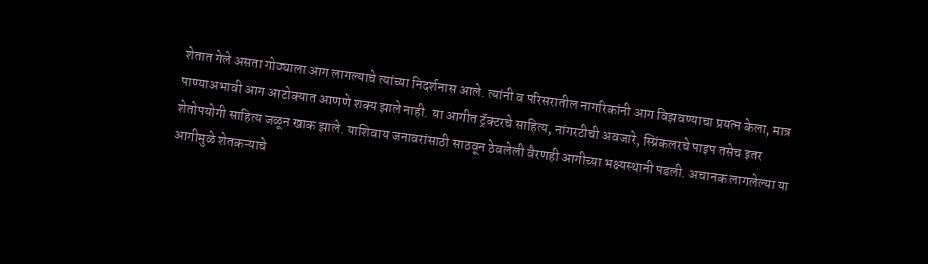शेतात गेले असता गोठ्याला आग लागल्याचे त्यांच्या निदर्शनास आले. त्यांनी व परिसरातील नागरिकांनी आग विझवण्याचा प्रयत्न केला, मात्र पाण्याअभावी आग आटोक्यात आणणे शक्य झाले नाही. या आगीत ट्रॅक्टरचे साहित्य, नांगरटीची अवजारे, स्प्रिंकलरचे पाइप तसेच इतर शेतोपयोगी साहित्य जळून खाक झाले. याशिवाय जनावरांसाठी साठवून ठेवलेली वैरणही आगीच्या भक्ष्यस्थानी पडली. अचानक लागलेल्या या आगीमुळे शेतकऱ्याचे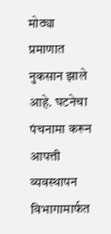मोठ्या प्रमाणात नुकसान झाले आहे. घटनेचा पंचनामा करून आपत्ती व्यवस्थापन विभागामार्फत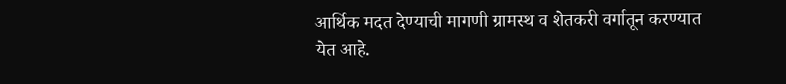आर्थिक मदत देण्याची मागणी ग्रामस्थ व शेतकरी वर्गातून करण्यात येत आहे.